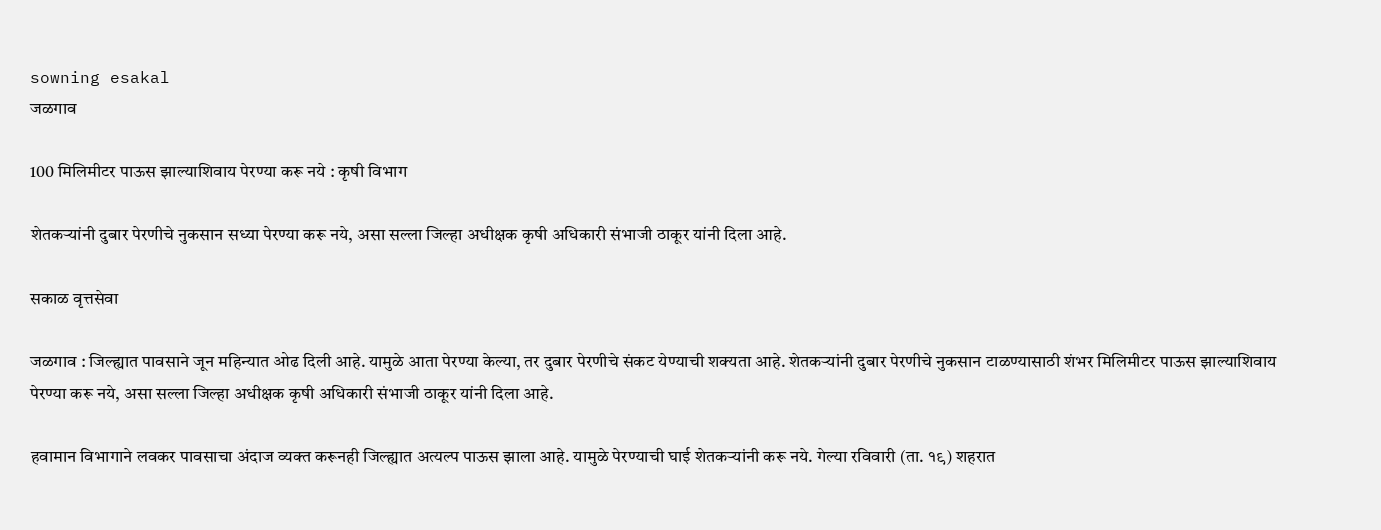sowning esakal
जळगाव

100 मिलिमीटर पाऊस झाल्याशिवाय पेरण्या करू नये : कृषी विभाग

शेतकऱ्यांनी दुबार पेरणीचे नुकसान सध्या पेरण्या करू नये, असा सल्ला जिल्हा अधीक्षक कृषी अधिकारी संभाजी ठाकूर यांनी दिला आहे.

सकाळ वृत्तसेवा

जळगाव : जिल्ह्यात पावसाने जून महिन्यात ओढ दिली आहे. यामुळे आता पेरण्या केल्या, तर दुबार पेरणीचे संकट येण्याची शक्यता आहे. शेतकऱ्यांनी दुबार पेरणीचे नुकसान टाळण्यासाठी शंभर मिलिमीटर पाऊस झाल्याशिवाय पेरण्या करू नये, असा सल्ला जिल्हा अधीक्षक कृषी अधिकारी संभाजी ठाकूर यांनी दिला आहे.

हवामान विभागाने लवकर पावसाचा अंदाज व्यक्त करूनही जिल्ह्यात अत्यल्प पाऊस झाला आहे. यामुळे पेरण्याची घाई शेतकऱ्यांनी करू नये. गेल्या रविवारी (ता. १९) शहरात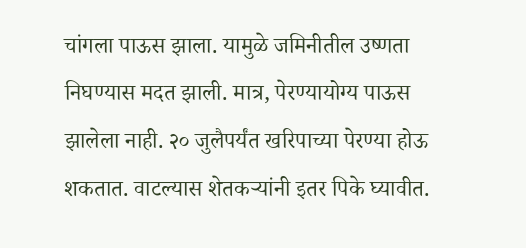चांगला पाऊस झाला. यामुळे जमिनीतील उष्णता निघण्यास मदत झाली. मात्र, पेरण्यायोग्य पाऊस झालेला नाही. २० जुलैपर्यंत खरिपाच्या पेरण्या होऊ शकतात. वाटल्यास शेतकऱ्यांनी इतर पिके घ्यावीत.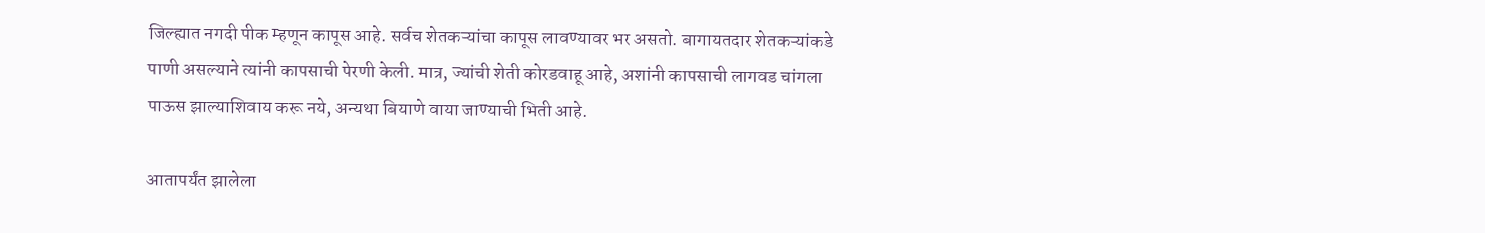जिल्ह्यात नगदी पीक म्हणून कापूस आहे. सर्वच शेतकऱ्यांचा कापूस लावण्यावर भर असतो. बागायतदार शेतकऱ्यांकडे पाणी असल्याने त्यांनी कापसाची पेरणी केली. मात्र, ज्यांची शेती कोरडवाहू आहे, अशांनी कापसाची लागवड चांगला पाऊस झाल्याशिवाय करू नये, अन्यथा बियाणे वाया जाण्याची भिती आहे.

आतापर्यंत झालेला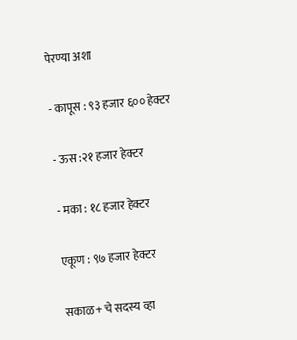पेरण्या अशा

- कापूस : ९३ हजार ६०० हेक्टर

- ऊस :२१ हजार हेक्टर

- मका : १८ हजार हेक्टर

एकूण : ९७ हजार हेक्टर

सकाळ+ चे सदस्य व्हा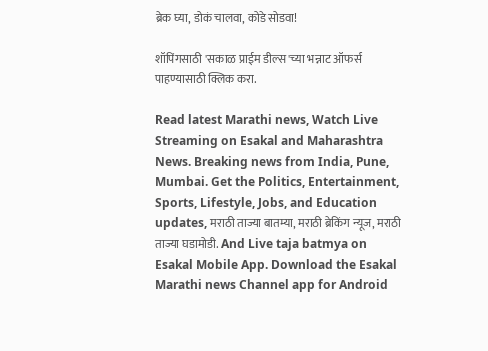ब्रेक घ्या, डोकं चालवा, कोडे सोडवा!

शॉपिंगसाठी 'सकाळ प्राईम डील्स'च्या भन्नाट ऑफर्स पाहण्यासाठी क्लिक करा.

Read latest Marathi news, Watch Live Streaming on Esakal and Maharashtra News. Breaking news from India, Pune, Mumbai. Get the Politics, Entertainment, Sports, Lifestyle, Jobs, and Education updates, मराठी ताज्या बातम्या, मराठी ब्रेकिंग न्यूज, मराठी ताज्या घडामोडी. And Live taja batmya on Esakal Mobile App. Download the Esakal Marathi news Channel app for Android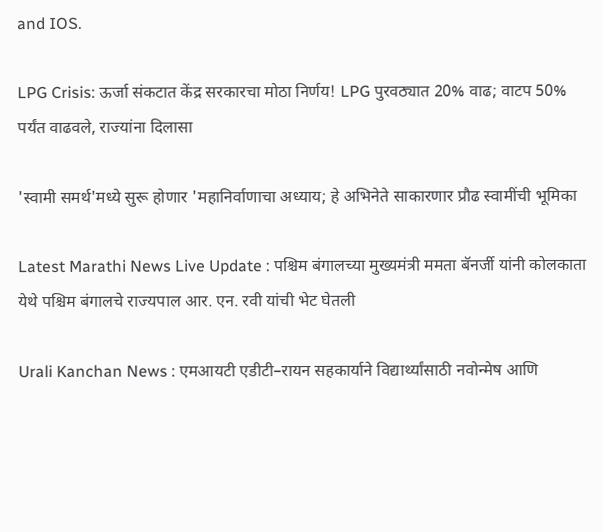and IOS.

LPG Crisis: ऊर्जा संकटात केंद्र सरकारचा मोठा निर्णय! LPG पुरवठ्यात 20% वाढ; वाटप 50% पर्यंत वाढवले, राज्यांना दिलासा

'स्वामी समर्थ'मध्ये सुरू होणार 'महानिर्वाणाचा अध्याय; हे अभिनेते साकारणार प्रौढ स्वामींची भूमिका

Latest Marathi News Live Update : पश्चिम बंगालच्या मुख्यमंत्री ममता बॅनर्जी यांनी कोलकाता येथे पश्चिम बंगालचे राज्यपाल आर. एन. रवी यांची भेट घेतली

Urali Kanchan News : एमआयटी एडीटी–रायन सहकार्याने विद्यार्थ्यांसाठी नवोन्मेष आणि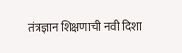तंत्रज्ञान शिक्षणाची नवी दिशा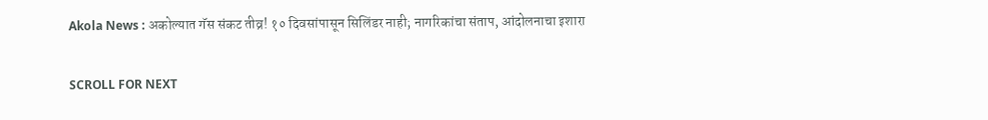Akola News : अकोल्यात गॅस संकट तीव्र! १० दिवसांपासून सिलिंडर नाही; नागरिकांचा संताप, आंदोलनाचा इशारा

SCROLL FOR NEXT